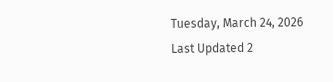Tuesday, March 24, 2026 Last Updated 2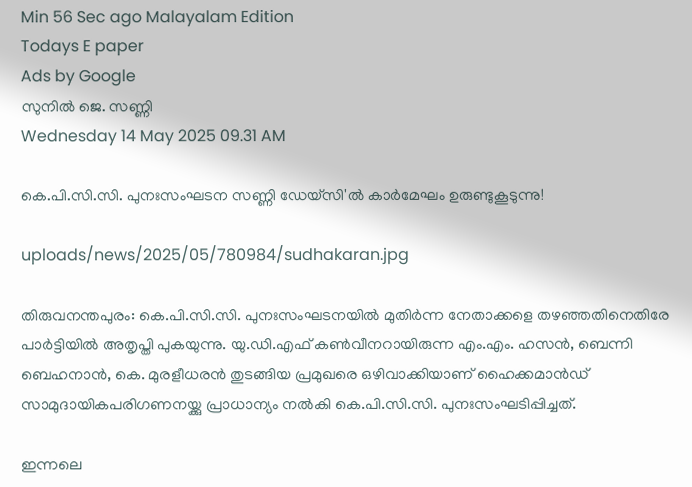Min 56 Sec ago Malayalam Edition
Todays E paper
Ads by Google
സുനില്‍ ജെ. സണ്ണി
Wednesday 14 May 2025 09.31 AM

കെ.പി.സി.സി. പുനഃസംഘടന സണ്ണി ഡേയ്‌സി'ല്‍ കാര്‍മേഘം ഉരുണ്ടുകൂടുന്നു!

uploads/news/2025/05/780984/sudhakaran.jpg

തിരുവനന്തപുരം: കെ.പി.സി.സി. പുനഃസംഘടനയില്‍ മുതിര്‍ന്ന നേതാക്കളെ തഴഞ്ഞതിനെതിരേ പാര്‍ട്ടിയില്‍ അതൃപ്തി പുകയുന്നു. യു.ഡി.എഫ് കണ്‍വീനറായിരുന്ന എം.എം. ഹസന്‍, ബെന്നി ബെഹനാന്‍, കെ. മുരളീധരന്‍ തുടങ്ങിയ പ്രമുഖരെ ഒഴിവാക്കിയാണ് ഹൈക്കമാന്‍ഡ് സാമുദായികപരിഗണനയ്ക്കു പ്രാധാന്യം നല്‍കി കെ.പി.സി.സി. പുനഃസംഘടിപ്പിച്ചത്.

ഇന്നലെ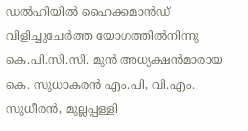ഡല്‍ഹിയില്‍ ഹൈക്കമാന്‍ഡ് വിളിച്ചുചേര്‍ത്ത യോഗത്തില്‍നിന്നു കെ.പി.സി.സി. മുന്‍ അധ്യക്ഷന്‍മാരായ കെ. സുധാകരന്‍ എം.പി, വി.എം. സുധീരന്‍, മുല്ലപ്പള്ളി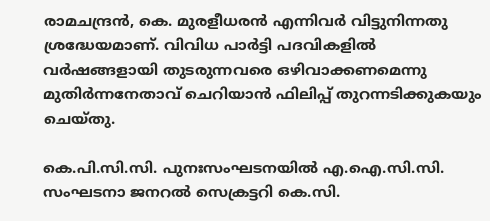രാമചന്ദ്രന്‍, കെ. മുരളീധരന്‍ എന്നിവര്‍ വിട്ടുനിന്നതു ശ്രദ്ധേയമാണ്. വിവിധ പാര്‍ട്ടി പദവികളില്‍ വര്‍ഷങ്ങളായി തുടരുന്നവരെ ഒഴിവാക്കണമെന്നു മുതിര്‍ന്നനേതാവ് ചെറിയാന്‍ ഫിലിപ്പ് തുറന്നടിക്കുകയും ചെയ്തു.

കെ.പി.സി.സി. പുനഃസംഘടനയില്‍ എ.ഐ.സി.സി. സംഘടനാ ജനറല്‍ സെക്രട്ടറി കെ.സി.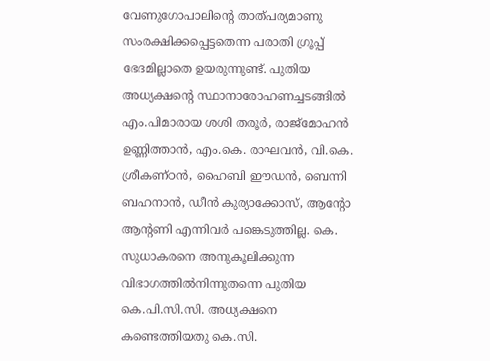വേണുഗോപാലിന്റെ താത്പര്യമാണു സംരക്ഷിക്കപ്പെട്ടതെന്ന പരാതി ഗ്രൂപ്പ് ഭേദമില്ലാതെ ഉയരുന്നുണ്ട്. പുതിയ അധ്യക്ഷന്റെ സ്ഥാനാരോഹണച്ചടങ്ങില്‍ എം.പിമാരായ ശശി തരൂര്‍, രാജ്‌മോഹന്‍ ഉണ്ണിത്താന്‍, എം.കെ. രാഘവന്‍, വി.കെ. ശ്രീകണ്ഠന്‍, ഹൈബി ഈഡന്‍, ബെന്നി ബഹനാന്‍, ഡീന്‍ കുര്യാക്കോസ്, ആന്റോ ആന്റണി എന്നിവര്‍ പങ്കെടുത്തില്ല. കെ. സുധാകരനെ അനുകൂലിക്കുന്ന വിഭാഗത്തില്‍നിന്നുതന്നെ പുതിയ കെ.പി.സി.സി. അധ്യക്ഷനെ കണ്ടെത്തിയതു കെ.സി.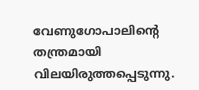വേണുഗോപാലിന്റെ തന്ത്രമായി വിലയിരുത്തപ്പെടുന്നു.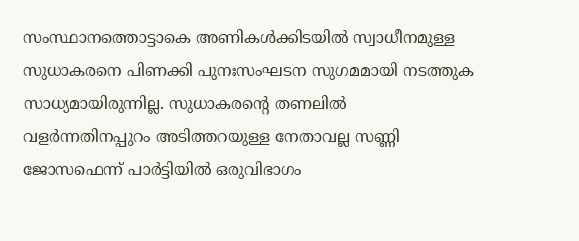സംസ്ഥാനത്തൊട്ടാകെ അണികള്‍ക്കിടയില്‍ സ്വാധീനമുള്ള സുധാകരനെ പിണക്കി പുനഃസംഘടന സുഗമമായി നടത്തുക സാധ്യമായിരുന്നില്ല. സുധാകരന്റെ തണലില്‍ വളര്‍ന്നതിനപ്പുറം അടിത്തറയുള്ള നേതാവല്ല സണ്ണി ജോസഫെന്ന് പാര്‍ട്ടിയില്‍ ഒരുവിഭാഗം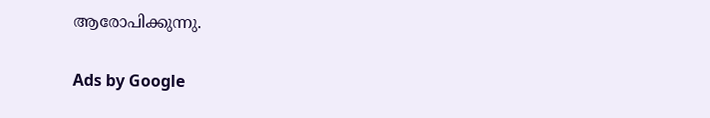ആരോപിക്കുന്നു.

Ads by Google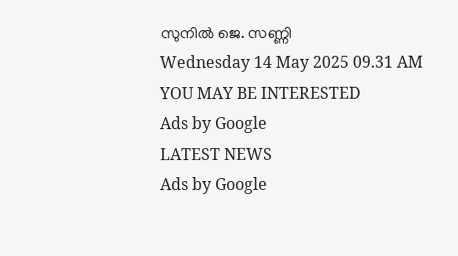സുനില്‍ ജെ. സണ്ണി
Wednesday 14 May 2025 09.31 AM
YOU MAY BE INTERESTED
Ads by Google
LATEST NEWS
Ads by Google